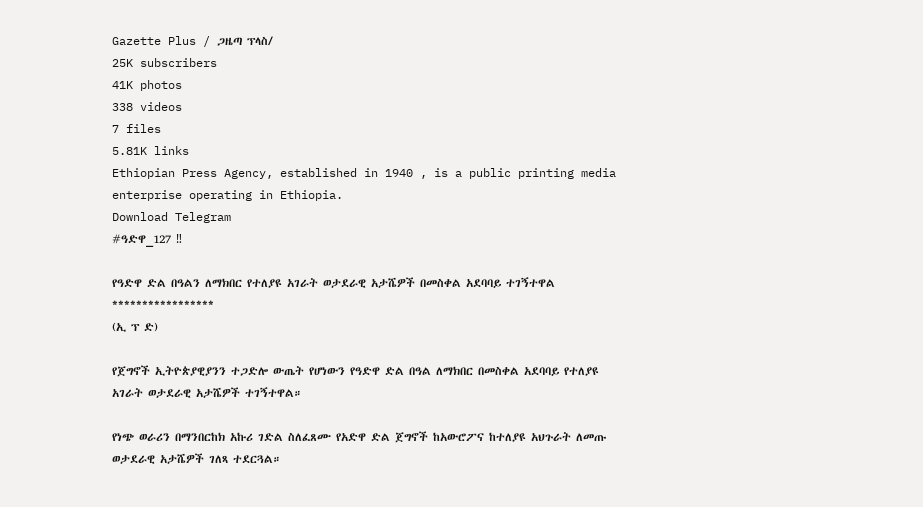Gazette Plus / ጋዜጣ ፕላስ/
25K subscribers
41K photos
338 videos
7 files
5.81K links
Ethiopian Press Agency, established in 1940 , is a public printing media enterprise operating in Ethiopia.
Download Telegram
#ዓድዋ_127 ‼

የዓድዋ ድል በዓልን ለማክበር የተለያዩ አገራት ወታደራዊ አታሼዎች በመስቀል አደባባይ ተገኝተዋል
*****************
(ኢ ፕ ድ)

የጀግኖች ኢትዮጵያዊያንን ተጋድሎ ውጤት የሆነውን የዓድዋ ድል በዓል ለማክበር በመስቀል አደባባይ የተለያዩ አገራት ወታደራዊ አታሼዎች ተገኝተዋል።

የነጭ ወራሪን በማንበርከክ አኩሪ ገድል ስለፈጸሙ የአድዋ ድል ጀግኖች ከአውሮፖና ከተለያዩ አህጉራት ለመጡ ወታደራዊ አታሼዎች ገለጻ ተደርጓል።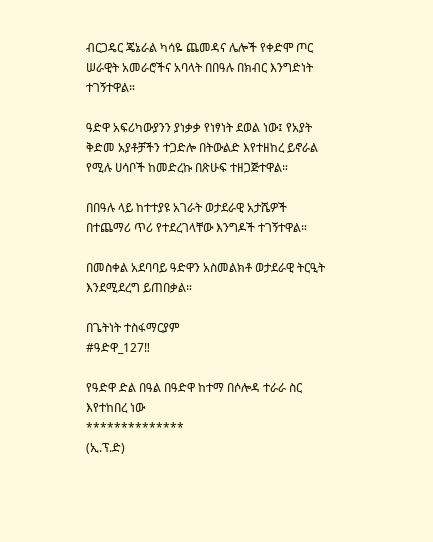ብርጋዴር ጄኔራል ካሳዬ ጨመዳና ሌሎች የቀድሞ ጦር ሠራዊት አመራሮችና አባላት በበዓሉ በክብር እንግድነት ተገኝተዋል።

ዓድዋ አፍሪካውያንን ያነቃቃ የነፃነት ደወል ነው፤ የአያት ቅድመ አያቶቻችን ተጋድሎ በትውልድ እየተዘከረ ይኖራል የሚሉ ሀሳቦች ከመድረኩ በጽሁፍ ተዘጋጅተዋል።

በበዓሉ ላይ ከተተያዩ አገራት ወታደራዊ አታሼዎች በተጨማሪ ጥሪ የተደረገላቸው እንግዶች ተገኝተዋል።

በመስቀል አደባባይ ዓድዋን አስመልክቶ ወታደራዊ ትርዒት እንደሚደረግ ይጠበቃል።

በጌትነት ተስፋማርያም
#ዓድዋ_127‼

የዓድዋ ድል በዓል በዓድዋ ከተማ በሶሎዳ ተራራ ስር እየተከበረ ነው
**************
(ኢ.ፕ.ድ)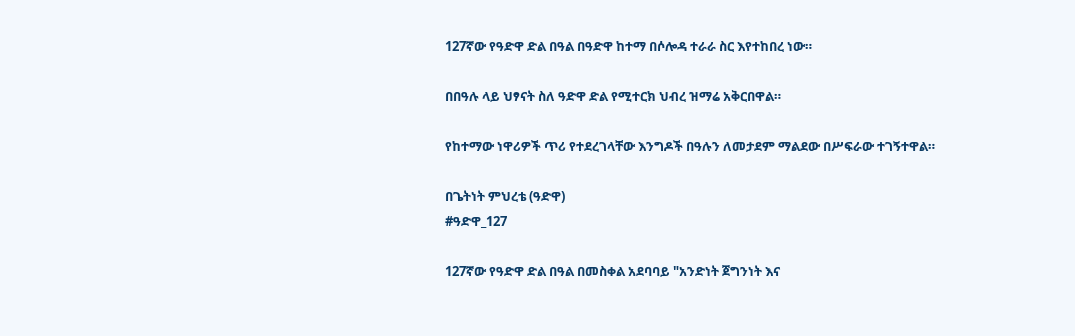127ኛው የዓድዋ ድል በዓል በዓድዋ ከተማ በሶሎዳ ተራራ ስር እየተከበረ ነው።

በበዓሉ ላይ ህፃናት ስለ ዓድዋ ድል የሚተርክ ህብረ ዝማሬ አቅርበዋል።

የከተማው ነዋሪዎች ጥሪ የተደረገላቸው እንግዶች በዓሉን ለመታደም ማልደው በሥፍራው ተገኝተዋል።

በጌትነት ምህረቴ (ዓድዋ)
#ዓድዋ_127

127ኛው የዓድዋ ድል በዓል በመስቀል አደባባይ "አንድነት ጀግንነት እና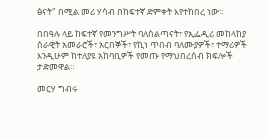ፅናት" በሚል መሪ ሃሳብ በከፍተኛ ድምቀት እየተከበረ ነው።

በበዓሉ ላይ ከፍተኛ የመንግሥት ባለስልጣናት፣ የኢፌዲሪ መከላከያ ሰራዊት አመራሮች፣ አርበኞች፣ የኪነ ጥበብ ባለሙያዎች፣ ተማሪዎች እንዲሁም ከተለያዩ አከባቢዎች የመጡ የማህበረሰብ ክፍሎች ታድመዋል።

መርሃ ግብሩ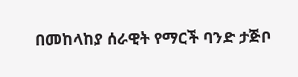በመከላከያ ሰራዊት የማርች ባንድ ታጅቦ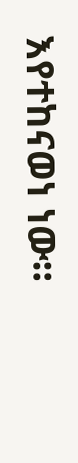እየተከናወነ ነው።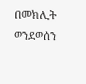በመክሊት ወንደወሰን